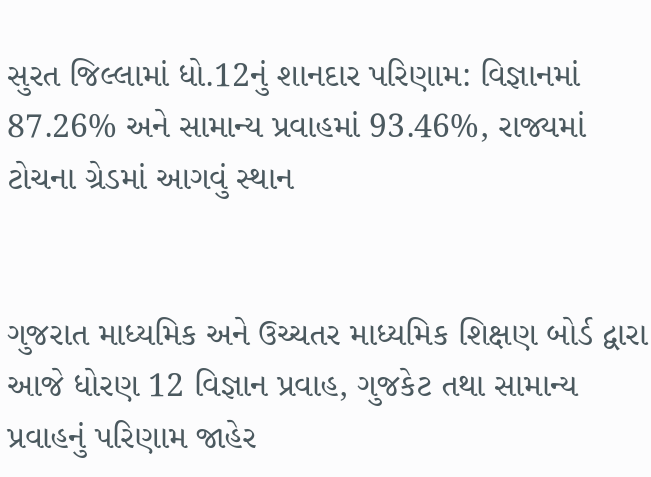સુરત જિલ્લામાં ધો.12નું શાનદાર પરિણામ: વિજ્ઞાનમાં 87.26% અને સામાન્ય પ્રવાહમાં 93.46%, રાજ્યમાં ટોચના ગ્રેડમાં આગવું સ્થાન


ગુજરાત માધ્યમિક અને ઉચ્ચતર માધ્યમિક શિક્ષણ બોર્ડ દ્વારા આજે ધોરણ 12 વિજ્ઞાન પ્રવાહ, ગુજકેટ તથા સામાન્ય પ્રવાહનું પરિણામ જાહેર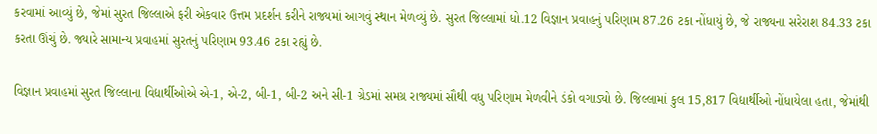કરવામાં આવ્યું છે, જેમાં સુરત જિલ્લાએ ફરી એકવાર ઉત્તમ પ્રદર્શન કરીને રાજ્યમાં આગવું સ્થાન મેળવ્યું છે. સુરત જિલ્લામાં ધો.12 વિજ્ઞાન પ્રવાહનું પરિણામ 87.26 ટકા નોંધાયું છે, જે રાજ્યના સરેરાશ 84.33 ટકા કરતા ઊંચું છે. જ્યારે સામાન્ય પ્રવાહમાં સુરતનું પરિણામ 93.46 ટકા રહ્યું છે.

વિજ્ઞાન પ્રવાહમાં સુરત જિલ્લાના વિદ્યાર્થીઓએ એ-1, એ-2, બી-1, બી-2 અને સી-1 ગ્રેડમાં સમગ્ર રાજ્યમાં સૌથી વધુ પરિણામ મેળવીને ડંકો વગાડ્યો છે. જિલ્લામાં કુલ 15,817 વિદ્યાર્થીઓ નોંધાયેલા હતા, જેમાંથી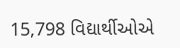15,798 વિદ્યાર્થીઓએ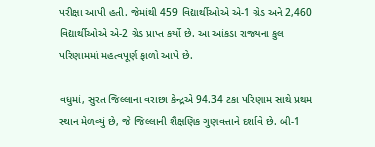પરીક્ષા આપી હતી. જેમાંથી 459 વિદ્યાર્થીઓએ એ-1 ગ્રેડ અને 2,460 વિદ્યાર્થીઓએ એ-2 ગ્રેડ પ્રાપ્ત કર્યો છે. આ આંકડા રાજ્યના કુલ પરિણામમાં મહત્વપૂર્ણ ફાળો આપે છે.

વધુમાં, સુરત જિલ્લાના વરાછા કેન્દ્રએ 94.34 ટકા પરિણામ સાથે પ્રથમ સ્થાન મેળવ્યું છે, જે જિલ્લાની શૈક્ષણિક ગુણવત્તાને દર્શાવે છે. બી-1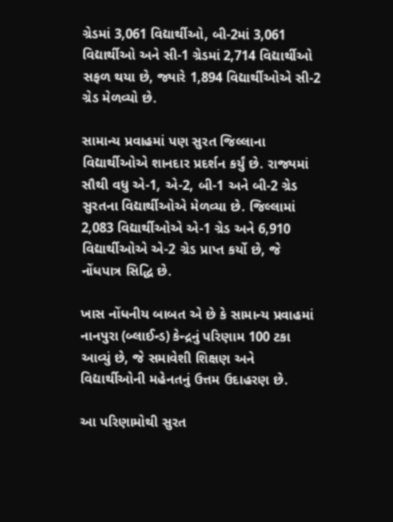ગ્રેડમાં 3,061 વિદ્યાર્થીઓ, બી-2માં 3,061 વિદ્યાર્થીઓ અને સી-1 ગ્રેડમાં 2,714 વિદ્યાર્થીઓ સફળ થયા છે, જ્યારે 1,894 વિદ્યાર્થીઓએ સી-2 ગ્રેડ મેળવ્યો છે.

સામાન્ય પ્રવાહમાં પણ સુરત જિલ્લાના વિદ્યાર્થીઓએ શાનદાર પ્રદર્શન કર્યું છે. રાજ્યમાં સૌથી વધુ એ-1, એ-2, બી-1 અને બી-2 ગ્રેડ સુરતના વિદ્યાર્થીઓએ મેળવ્યા છે. જિલ્લામાં 2,083 વિદ્યાર્થીઓએ એ-1 ગ્રેડ અને 6,910 વિદ્યાર્થીઓએ એ-2 ગ્રેડ પ્રાપ્ત કર્યો છે, જે નોંધપાત્ર સિદ્ધિ છે.

ખાસ નોંધનીય બાબત એ છે કે સામાન્ય પ્રવાહમાં નાનપુરા (બ્લાઈન્ડ) કેન્દ્રનું પરિણામ 100 ટકા આવ્યું છે, જે સમાવેશી શિક્ષણ અને વિદ્યાર્થીઓની મહેનતનું ઉત્તમ ઉદાહરણ છે.

આ પરિણામોથી સુરત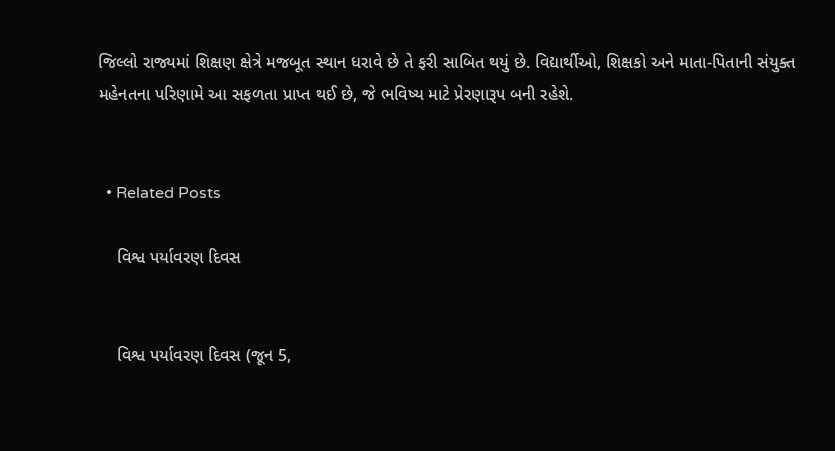જિલ્લો રાજ્યમાં શિક્ષણ ક્ષેત્રે મજબૂત સ્થાન ધરાવે છે તે ફરી સાબિત થયું છે. વિદ્યાર્થીઓ, શિક્ષકો અને માતા-પિતાની સંયુક્ત મહેનતના પરિણામે આ સફળતા પ્રાપ્ત થઈ છે, જે ભવિષ્ય માટે પ્રેરણારૂપ બની રહેશે.


  • Related Posts

    વિશ્વ પર્યાવરણ દિવસ


    વિશ્વ પર્યાવરણ દિવસ (જૂન 5,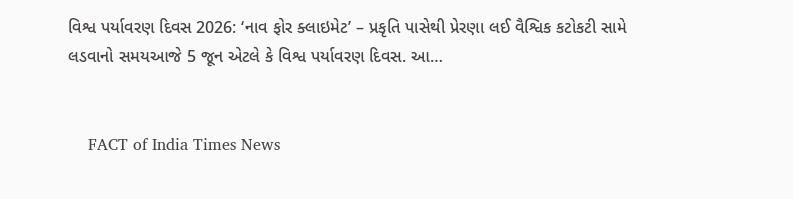વિશ્વ પર્યાવરણ દિવસ 2026: ‘નાવ ફોર ક્લાઇમેટ’ – પ્રકૃતિ પાસેથી પ્રેરણા લઈ વૈશ્વિક કટોકટી સામે લડવાનો સમયઆજે 5 જૂન એટલે કે વિશ્વ પર્યાવરણ દિવસ. આ…


    FACT of India Times News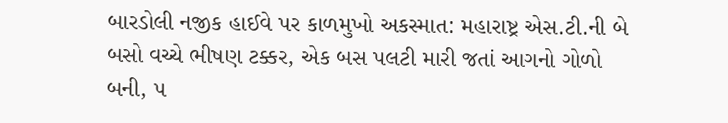બારડોલી નજીક હાઈવે પર કાળમુખો અકસ્માત: મહારાષ્ટ્ર એસ.ટી.ની બે બસો વચ્ચે ભીષણ ટક્કર, એક બસ પલટી મારી જતાં આગનો ગોળો બની, ૫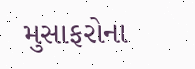મુસાફરોના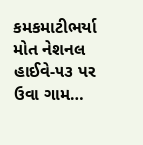કમકમાટીભર્યા મોત નેશનલ હાઈવે-૫૩ પર ઉવા ગામ…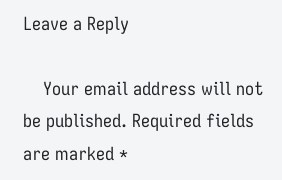Leave a Reply

    Your email address will not be published. Required fields are marked *